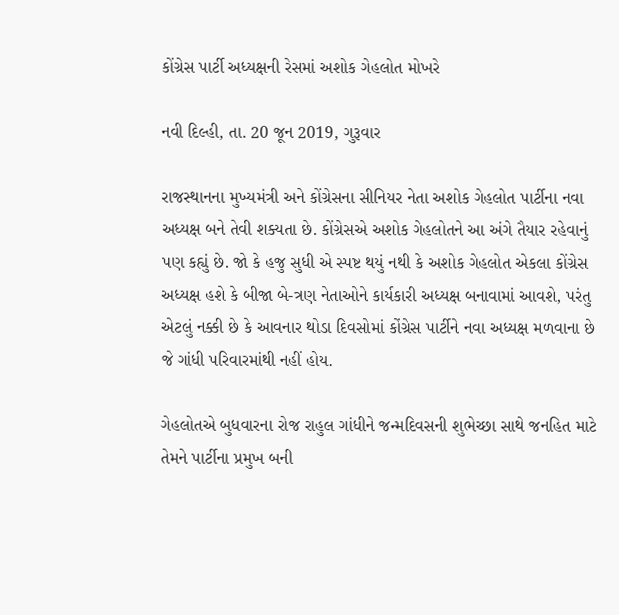કોંગ્રેસ પાર્ટી અધ્યક્ષની રેસમાં અશોક ગેહલોત મોખરે

નવી દિલ્હી, તા. 20 જૂન 2019, ગુરૂવાર

રાજસ્થાનના મુખ્યમંત્રી અને કોંગ્રેસના સીનિયર નેતા અશોક ગેહલોત પાર્ટીના નવા અધ્યક્ષ બને તેવી શક્યતા છે. કોંગ્રેસએ અશોક ગેહલોતને આ અંગે તૈયાર રહેવાનું પણ કહ્યું છે. જો કે હજુ સુધી એ સ્પષ્ટ થયું નથી કે અશોક ગેહલોત એકલા કોંગ્રેસ અધ્યક્ષ હશે કે બીજા બે-ત્રણ નેતાઓને કાર્યકારી અધ્યક્ષ બનાવામાં આવશે, પરંતુ એટલું નક્કી છે કે આવનાર થોડા દિવસોમાં કોંગ્રેસ પાર્ટીને નવા અધ્યક્ષ મળવાના છે જે ગાંધી પરિવારમાંથી નહીં હોય.

ગેહલોતએ બુધવારના રોજ રાહુલ ગાંધીને જન્મદિવસની શુભેચ્છા સાથે જનહિત માટે તેમને પાર્ટીના પ્રમુખ બની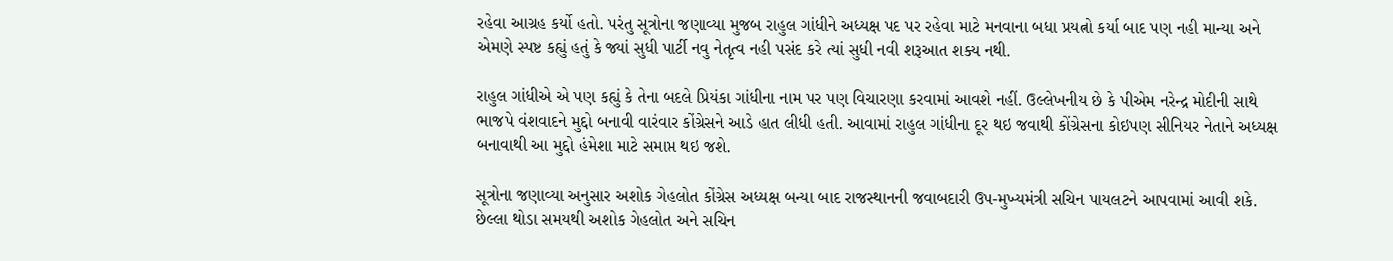રહેવા આગ્રહ કર્યો હતો. પરંતુ સૂત્રોના જણાવ્યા મુજબ રાહુલ ગાંધીને અધ્યક્ષ પદ પર રહેવા માટે મનવાના બધા પ્રયત્નો કર્યા બાદ પણ નહી માન્યા અને એમણે સ્પષ્ટ કહ્યું હતું કે જ્યાં સુધી પાર્ટી નવુ નેતૃત્વ નહી પસંદ કરે ત્યાં સુધી નવી શરૂઆત શક્ય નથી.

રાહુલ ગાંધીએ એ પણ કહ્યું કે તેના બદલે પ્રિયંકા ગાંધીના નામ પર પણ વિચારણા કરવામાં આવશે નહીં. ઉલ્લેખનીય છે કે પીએમ નરેન્દ્ર મોદીની સાથે ભાજપે વંશવાદને મુદ્દો બનાવી વારંવાર કોંગ્રેસને આડે હાત લીધી હતી. આવામાં રાહુલ ગાંધીના દૂર થઇ જવાથી કોંગ્રેસના કોઇપણ સીનિયર નેતાને અધ્યક્ષ બનાવાથી આ મુદ્દો હંમેશા માટે સમાપ્ત થઇ જશે.

સૂત્રોના જણાવ્યા અનુસાર અશોક ગેહલોત કોંગ્રેસ અધ્યક્ષ બન્યા બાદ રાજસ્થાનની જવાબદારી ઉપ-મુખ્યમંત્રી સચિન પાયલટને આપવામાં આવી શકે. છેલ્લા થોડા સમયથી અશોક ગેહલોત અને સચિન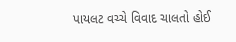પાયલટ વચ્ચે વિવાદ ચાલતો હોઈ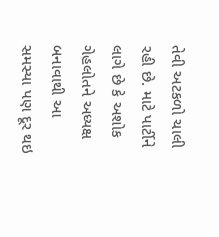તેવી અટકળો ચાલી રહી છે. માટે પાર્ટીને લાગે છે કે અશોક ગેહલોતને અધ્યક્ષ બનાવાથી આ સમસ્યા પણ દૂર થઇ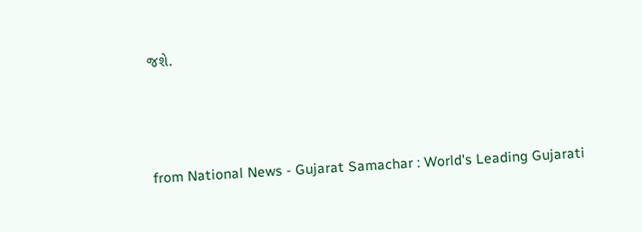જશે.



from National News - Gujarat Samachar : World's Leading Gujarati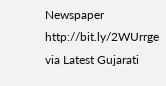Newspaper http://bit.ly/2WUrrge
via Latest Gujarati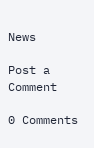News

Post a Comment

0 Comments